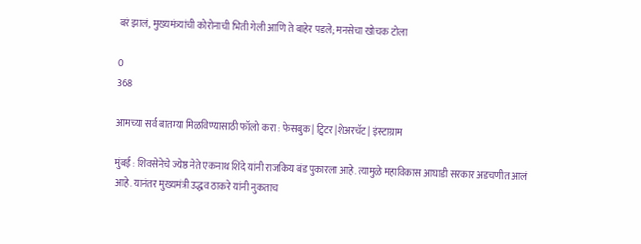बरं झालं, मुख्यमंत्र्यांची कोरोनाची भिती गेली आणि ते बाहेर पडले; मनसेचा खोचक टोला

0
368

आमच्या सर्व बातम्या मिळविण्यासाठी फॉलो करा : फेसबुक | ट्विटर |शेअरचॅट | इंस्टाग्राम

मुंबई : शिवसेनेचे ज्येष्ठ नेते एकनाथ शिंदे यांनी राजकिय बंड पुकारला आहे. त्यामुळे महाविकास आघाडी सरकार अडचणीत आलं आहे. यानंतर मुख्यमंत्री उद्धव ठाकरे यांनी नुकताच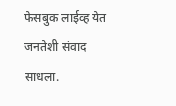फेसबुक लाईव्ह येत जनतेशी संवाद साधला.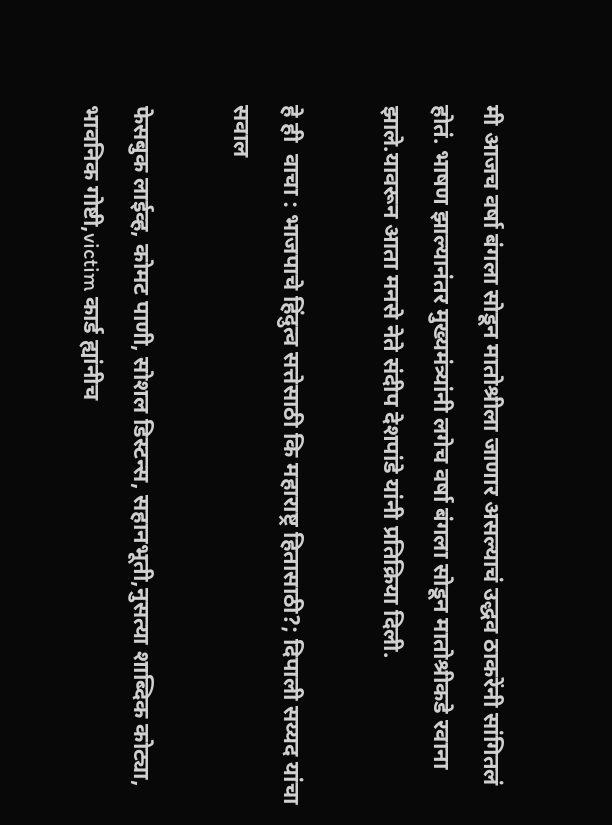मी आजच वर्षा बंगला सोडून मातोश्रीला जाणार असल्याचं उद्धव ठाकरेंनी सांगितलं होतं. भाषण झाल्यानंतर मुख्यमंत्र्यांनी लगेच वर्षा बंगला सोडून मातोश्रीकडे रवाना झाले.यावरून आता मनसे नेते संदीप देशपांडे यांनी प्रतिक्रिया दिली.

हे ही  वाचा : भाजपाचे हिंदुत्व सत्तेसाठी कि महाराष्ट्र हितासाठी?; दिपाली सय्यद यांचा सवाल

फेसबुक लाईव्ह, कोमट पाणी, सोशल डिस्टन्स, सहानभूती,नुसत्या शाब्दिक कोट्या, भावनिक गोष्टी,victim कार्ड ह्यांनीच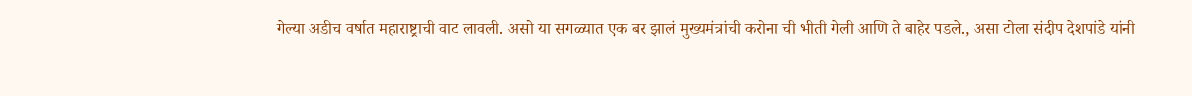गेल्या अडीच वर्षात महाराष्ट्राची वाट लावली. असो या सगळ्यात एक बर झालं मुख्यमंत्रांची करोना ची भीती गेली आणि ते बाहेर पडले., असा टोला संदीप देशपांडे यांनी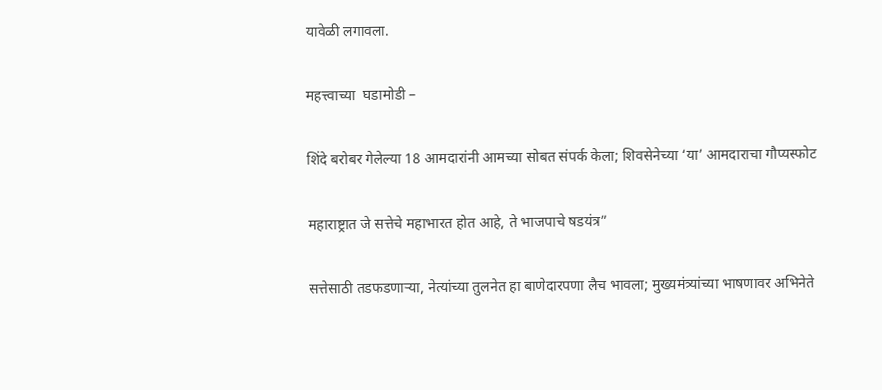यावेळी लगावला.

महत्त्वाच्या  घडामोडी –

शिंदे बरोबर गेलेल्या 18 आमदारांनी आमच्या सोबत संपर्क केला; शिवसेनेच्या ‘या’ आमदाराचा गौप्यस्फोट

महाराष्ट्रात जे सत्तेचे महाभारत होत आहे, ते भाजपाचे षडयंत्र”

सत्तेसाठी तडफडणार्‍या, नेत्यांच्या तुलनेत हा बाणेदारपणा लैच भावला; मुख्यमंत्र्यांच्या भाषणावर अभिनेते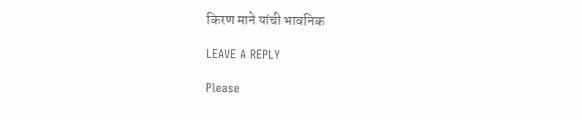किरण माने यांची भावनिक

LEAVE A REPLY

Please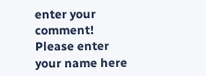enter your comment!
Please enter your name here